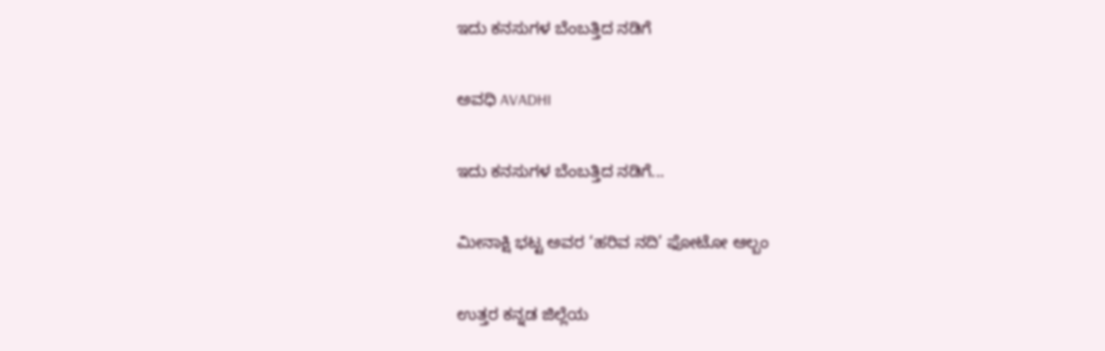ಇದು ಕನಸುಗಳ ಬೆಂಬತ್ತಿದ ನಡಿಗೆ‍

ಅವಧಿ AVADHI

ಇದು ಕನಸುಗಳ ಬೆಂಬತ್ತಿದ ನಡಿಗೆ...

ಮೀನಾಕ್ಷಿ ಭಟ್ಟ ಅವರ ‘ಹರಿವ ನದಿ’ ಫೋಟೋ ಆಲ್ಬಂ

ಉತ್ತರ ಕನ್ನಡ ಜಿಲ್ಲೆಯ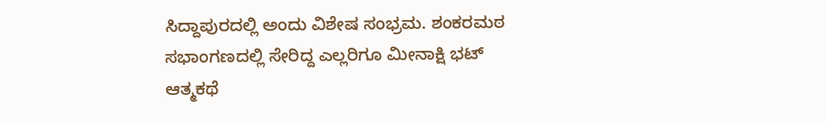ಸಿದ್ದಾಪುರದಲ್ಲಿ ಅಂದು ವಿಶೇಷ ಸಂಭ್ರಮ. ಶಂಕರಮಠ ಸಭಾಂಗಣದಲ್ಲಿ ಸೇರಿದ್ದ ಎಲ್ಲರಿಗೂ ಮೀನಾಕ್ಷಿ ಭಟ್ ಆತ್ಮಕಥೆ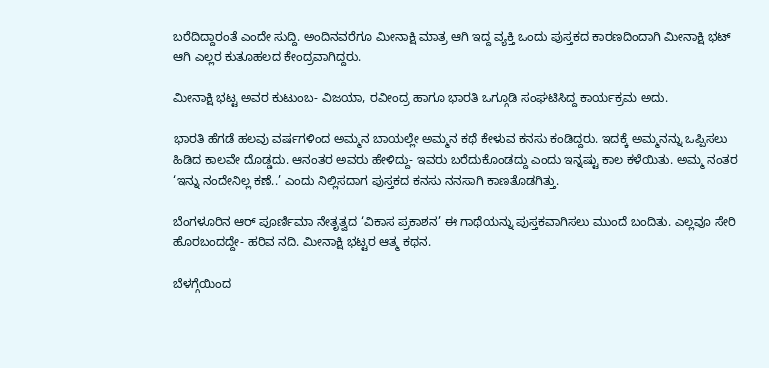ಬರೆದಿದ್ದಾರಂತೆ ಎಂದೇ ಸುದ್ದಿ. ಅಂದಿನವರೆಗೂ ಮೀನಾಕ್ಷಿ ಮಾತ್ರ ಆಗಿ ಇದ್ದ ವ್ಯಕ್ತಿ ಒಂದು ಪುಸ್ತಕದ ಕಾರಣದಿಂದಾಗಿ ಮೀನಾಕ್ಷಿ ಭಟ್ ಆಗಿ ಎಲ್ಲರ ಕುತೂಹಲದ ಕೇಂದ್ರವಾಗಿದ್ದರು.

ಮೀನಾಕ್ಷಿ ಭಟ್ಟ ಅವರ ಕುಟುಂಬ- ವಿಜಯಾ, ರವೀಂದ್ರ ಹಾಗೂ ಭಾರತಿ ಒಗ್ಗೂಡಿ ಸಂಘಟಿಸಿದ್ದ ಕಾರ್ಯಕ್ರಮ ಅದು.

ಭಾರತಿ ಹೆಗಡೆ ಹಲವು ವರ್ಷಗಳಿಂದ ಅಮ್ಮನ ಬಾಯಲ್ಲೇ ಅಮ್ಮನ ಕಥೆ ಕೇಳುವ ಕನಸು ಕಂಡಿದ್ದರು. ಇದಕ್ಕೆ ಅಮ್ಮನನ್ನು ಒಪ್ಪಿಸಲು ಹಿಡಿದ ಕಾಲವೇ ದೊಡ್ಡದು. ಆನಂತರ ಅವರು ಹೇಳಿದ್ದು- ಇವರು ಬರೆದುಕೊಂಡದ್ದು ಎಂದು ಇನ್ನಷ್ಟು ಕಾಲ ಕಳೆಯಿತು. ಅಮ್ಮ ನಂತರ ‘ಇನ್ನು ನಂದೇನಿಲ್ಲ ಕಣೆ..’ ಎಂದು ನಿಲ್ಲಿಸದಾಗ ಪುಸ್ತಕದ ಕನಸು ನನಸಾಗಿ ಕಾಣತೊಡಗಿತ್ತು.

ಬೆಂಗಳೂರಿನ ಆರ್ ಪೂರ್ಣಿಮಾ ನೇತೃತ್ವದ ‘ವಿಕಾಸ ಪ್ರಕಾಶನ’ ಈ ಗಾಥೆಯನ್ನು ಪುಸ್ತಕವಾಗಿಸಲು ಮುಂದೆ ಬಂದಿತು. ಎಲ್ಲವೂ ಸೇರಿ ಹೊರಬಂದದ್ದೇ- ಹರಿವ ನದಿ. ಮೀನಾಕ್ಷಿ ಭಟ್ಟರ ಆತ್ಮ ಕಥನ.

ಬೆಳಗ್ಗೆಯಿಂದ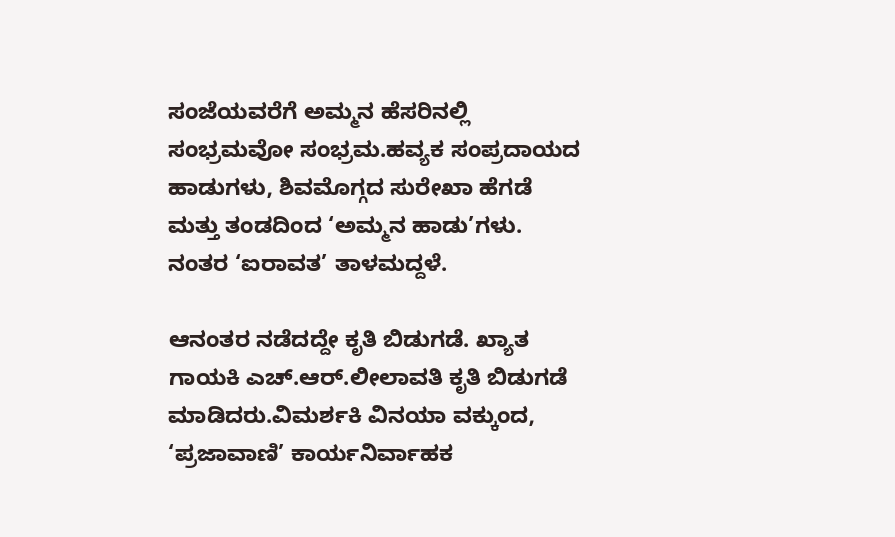ಸಂಜೆಯವರೆಗೆ ಅಮ್ಮನ ಹೆಸರಿನಲ್ಲಿ ಸಂಭ್ರಮವೋ ಸಂಭ್ರಮ.ಹವ್ಯಕ ಸಂಪ್ರದಾಯದ ಹಾಡುಗಳು, ಶಿವಮೊಗ್ಗದ ಸುರೇಖಾ ಹೆಗಡೆ ಮತ್ತು ತಂಡದಿಂದ ‘ಅಮ್ಮನ ಹಾಡು’ಗಳು. ನಂತರ ‘ಐರಾವತ’ ತಾಳಮದ್ದಳೆ.

ಆನಂತರ ನಡೆದದ್ದೇ ಕೃತಿ ಬಿಡುಗಡೆ. ಖ್ಯಾತ ಗಾಯಕಿ ಎಚ್.ಆರ್.ಲೀಲಾವತಿ ಕೃತಿ ಬಿಡುಗಡೆ ಮಾಡಿದರು.ವಿಮರ್ಶಕಿ ವಿನಯಾ ವಕ್ಕುಂದ, ‘ಪ್ರಜಾವಾಣಿ’ ಕಾರ್ಯನಿರ್ವಾಹಕ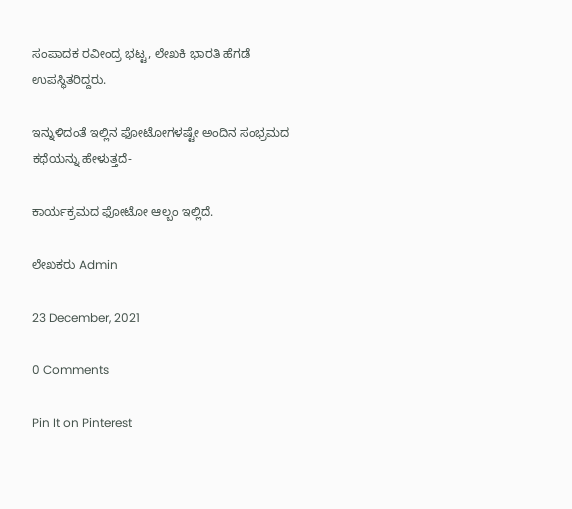ಸಂಪಾದಕ ರವೀಂದ್ರ ಭಟ್ಟ, ಲೇಖಕಿ ಭಾರತಿ ಹೆಗಡೆ ಉಪಸ್ಥಿತರಿದ್ದರು.

ಇನ್ನುಳಿದಂತೆ ಇಲ್ಲಿನ ಫೋಟೋಗಳಷ್ಟೇ ಅಂದಿನ ಸಂಭ್ರಮದ ಕಥೆಯನ್ನು ಹೇಳುತ್ತದೆ-

ಕಾರ್ಯಕ್ರಮದ ಫೋಟೋ ಆಲ್ಬಂ ಇಲ್ಲಿದೆ.

ಲೇಖಕರು Admin

23 December, 2021

0 Comments

Pin It on Pinterest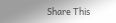Share This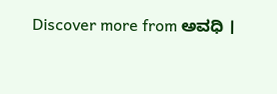Discover more from ಅವಧಿ ।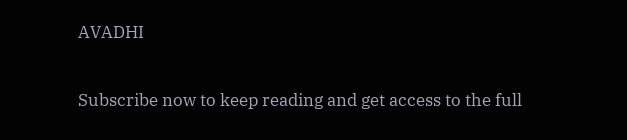AVADHI

Subscribe now to keep reading and get access to the full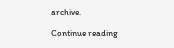archive.

Continue reading